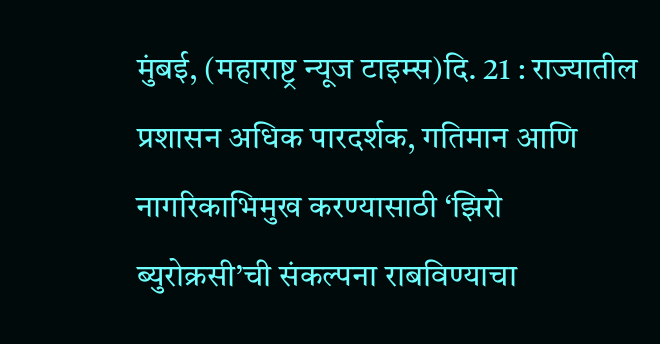मुंबई, (महाराष्ट्र न्यूज टाइम्स)दि. 21 : राज्यातील प्रशासन अधिक पारदर्शक, गतिमान आणि नागरिकाभिमुख करण्यासाठी ‘झिरो ब्युरोक्रसी’ची संकल्पना राबविण्याचा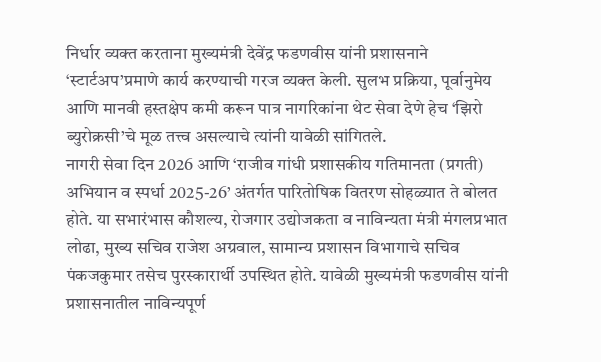निर्धार व्यक्त करताना मुख्यमंत्री देवेंद्र फडणवीस यांनी प्रशासनाने ‘स्टार्टअप’प्रमाणे कार्य करण्याची गरज व्यक्त केली. सुलभ प्रक्रिया, पूर्वानुमेय आणि मानवी हस्तक्षेप कमी करून पात्र नागरिकांना थेट सेवा देणे हेच ‘झिरो ब्युरोक्रसी’चे मूळ तत्त्व असल्याचे त्यांनी यावेळी सांगितले.
नागरी सेवा दिन 2026 आणि ‘राजीव गांधी प्रशासकीय गतिमानता (प्रगती) अभियान व स्पर्धा 2025-26’ अंतर्गत पारितोषिक वितरण सोहळ्यात ते बोलत होते. या सभारंभास कौशल्य, रोजगार उद्योजकता व नाविन्यता मंत्री मंगलप्रभात लोढा, मुख्य सचिव राजेश अग्रवाल, सामान्य प्रशासन विभागाचे सचिव पंकजकुमार तसेच पुरस्कारार्थी उपस्थित होते. यावेळी मुख्यमंत्री फडणवीस यांनी प्रशासनातील नाविन्यपूर्ण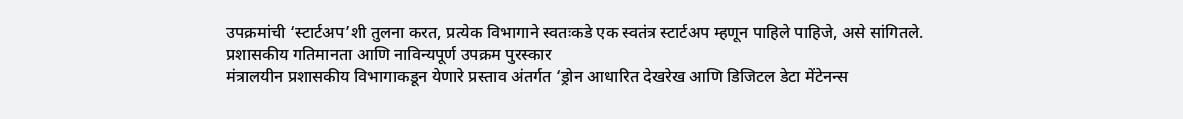उपक्रमांची ‘स्टार्टअप’शी तुलना करत, प्रत्येक विभागाने स्वतःकडे एक स्वतंत्र स्टार्टअप म्हणून पाहिले पाहिजे, असे सांगितले.
प्रशासकीय गतिमानता आणि नाविन्यपूर्ण उपक्रम पुरस्कार
मंत्रालयीन प्रशासकीय विभागाकडून येणारे प्रस्ताव अंतर्गत ‘ड्रोन आधारित देखरेख आणि डिजिटल डेटा मेंटेनन्स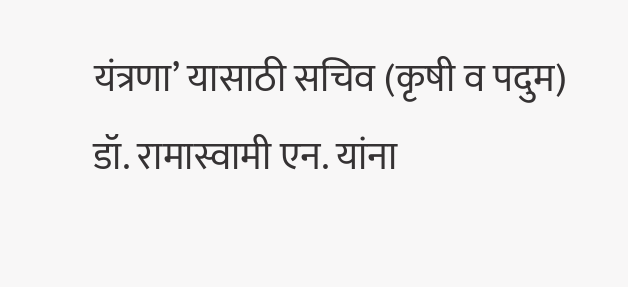यंत्रणा’ यासाठी सचिव (कृषी व पदुम) डॉ. रामास्वामी एन. यांना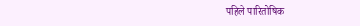पहिले पारितोषिक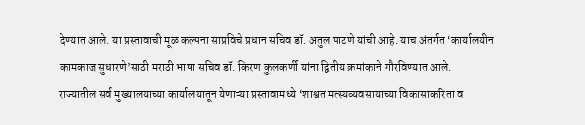देण्यात आले. या प्रस्तावाची मूळ कल्पना साप्रविचे प्रधान सचिव डॉ. अतुल पाटणे यांची आहे. याच अंतर्गत ‘कार्यालयीन कामकाज सुधारणे’साठी मराठी भाषा सचिव डॉ. किरण कुलकर्णी यांना द्वितीय क्रमांकाने गौरविण्यात आले.
राज्यातील सर्व मुख्यालयाच्या कार्यालयातून येणाऱ्या प्रस्तावामध्ये ‘शाश्वत मत्स्यव्यवसायाच्या विकासाकरिता व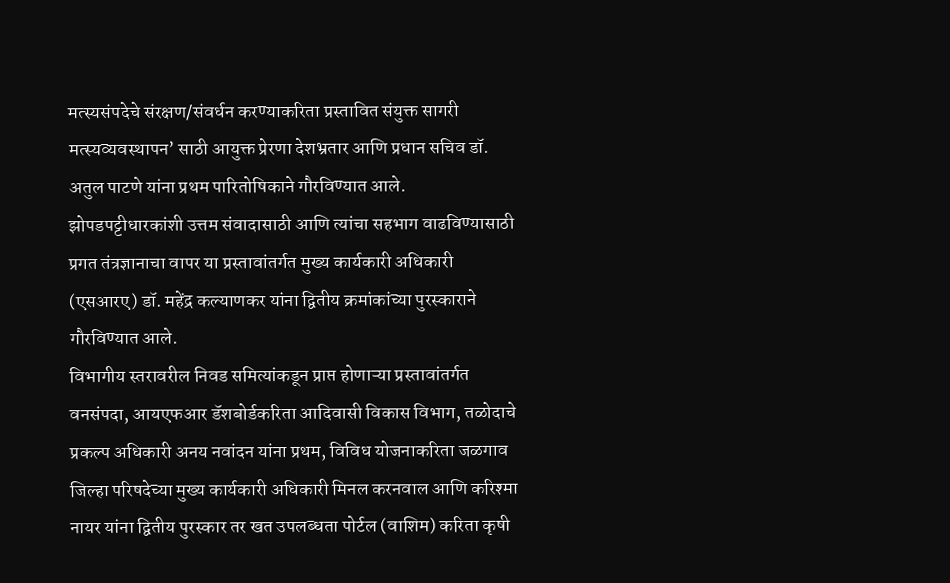मत्स्यसंपदेचे संरक्षण/संवर्धन करण्याकरिता प्रस्तावित संयुक्त सागरी मत्स्यव्यवस्थापन’ साठी आयुक्त प्रेरणा देशभ्रतार आणि प्रधान सचिव डॉ. अतुल पाटणे यांना प्रथम पारितोषिकाने गौरविण्यात आले. झोपडपट्टीधारकांशी उत्तम संवादासाठी आणि त्यांचा सहभाग वाढविण्यासाठी प्रगत तंत्रज्ञानाचा वापर या प्रस्तावांतर्गत मुख्य कार्यकारी अधिकारी (एसआरए) डॉ. महेंद्र कल्याणकर यांना द्वितीय क्रमांकांच्या पुरस्काराने गौरविण्यात आले.
विभागीय स्तरावरील निवड समित्यांकडून प्राप्त होणाऱ्या प्रस्तावांतर्गत वनसंपदा, आयएफआर डॅशबोर्डकरिता आदिवासी विकास विभाग, तळोदाचे प्रकल्प अधिकारी अनय नवांदन यांना प्रथम, विविध योजनाकरिता जळगाव जिल्हा परिषदेच्या मुख्य कार्यकारी अधिकारी मिनल करनवाल आणि करिश्मा नायर यांना द्वितीय पुरस्कार तर खत उपलब्धता पोर्टल (वाशिम) करिता कृषी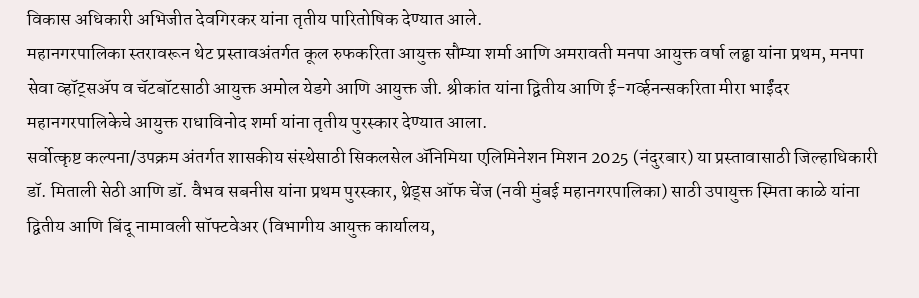विकास अधिकारी अभिजीत देवगिरकर यांना तृतीय पारितोषिक देण्यात आले.
महानगरपालिका स्तरावरून थेट प्रस्तावअंतर्गत कूल रुफकरिता आयुक्त सौम्या शर्मा आणि अमरावती मनपा आयुक्त वर्षा लढ्ढा यांना प्रथम, मनपा सेवा व्हॉट्सॲप व चॅटबॉटसाठी आयुक्त अमोल येडगे आणि आयुक्त जी. श्रीकांत यांना द्वितीय आणि ई-गर्व्हनन्सकरिता मीरा भाईंदर महानगरपालिकेचे आयुक्त राधाविनोद शर्मा यांना तृतीय पुरस्कार देण्यात आला.
सर्वोत्कृष्ट कल्पना/उपक्रम अंतर्गत शासकीय संस्थेसाठी सिकलसेल ॲनिमिया एलिमिनेशन मिशन 2025 (नंदुरबार) या प्रस्तावासाठी जिल्हाधिकारी डॉ. मिताली सेठी आणि डॉ. वैभव सबनीस यांना प्रथम पुरस्कार, थ्रेड्स ऑफ चेंज (नवी मुंबई महानगरपालिका) साठी उपायुक्त स्मिता काळे यांना द्वितीय आणि बिंदू नामावली सॉफ्टवेअर (विभागीय आयुक्त कार्यालय,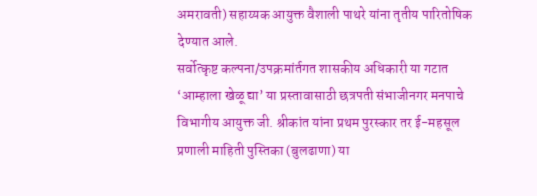अमरावती) सहाय्यक आयुक्त वैशाली पाथरे यांना तृतीय पारितोषिक देण्यात आले.
सर्वोत्कृष्ट कल्पना/उपक्रमांर्तगत शासकीय अधिकारी या गटात ‘आम्हाला खेळू द्या’ या प्रस्तावासाठी छत्रपती संभाजीनगर मनपाचे विभागीय आयुक्त जी. श्रीकांत यांना प्रथम पुरस्कार तर ई-महसूल प्रणाली माहिती पुस्तिका (बुलढाणा) या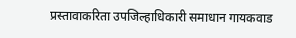प्रस्तावाकरिता उपजिल्हाधिकारी समाधान गायकवाड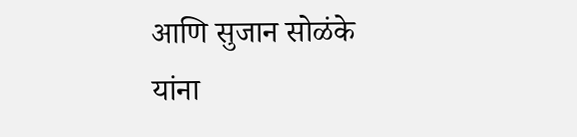आणि सुजान सोळंके यांना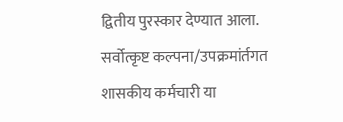द्वितीय पुरस्कार देण्यात आला.
सर्वोत्कृष्ट कल्पना/उपक्रमांर्तगत शासकीय कर्मचारी या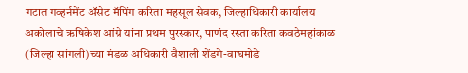गटात गव्हर्नमेंट ॲसेट मॅपिंग करिता महसूल सेवक, जिल्हाधिकारी कार्यालय अकोलाचे ऋषिकेश आंग्रे यांना प्रथम पुरस्कार, पाणंद रस्ता करिता कवठेमहांकाळ (जिल्हा सांगली)च्या मंडळ अधिकारी वैशाली शेंडगे-वाघमोडे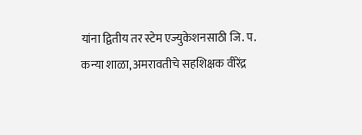यांना द्वितीय तर स्टेम एज्युकेशनसाठी जि. प. कन्या शाळा, अमरावतीचे सहशिक्षक वीरेंद्र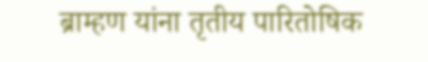ब्राम्हण यांना तृतीय पारितोषिक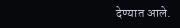देण्यात आले.